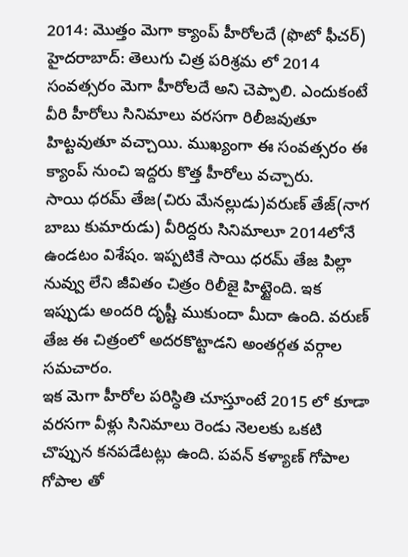2014: మొత్తం మెగా క్యాంప్ హీరోలదే (ఫొటో ఫీచర్)
హైదరాబాద్: తెలుగు చిత్ర పరిశ్రమ లో 2014 సంవత్సరం మెగా హీరోలదే అని చెప్పాలి. ఎందుకంటే వీరి హీరోలు సినిమాలు వరసగా రిలీజవుతూ హిట్టవుతూ వచ్చాయి. ముఖ్యంగా ఈ సంవత్సరం ఈ క్యాంప్ నుంచి ఇద్దరు కొత్త హీరోలు వచ్చారు.
సాయి ధరమ్ తేజ(చిరు మేనల్లుడు)వరుణ్ తేజ్(నాగ బాబు కుమారుడు) వీరిద్దరు సినిమాలూ 2014లోనే ఉండటం విశేషం. ఇప్పటికే సాయి ధరమ్ తేజ పిల్లా నువ్వు లేని జీవితం చిత్రం రిలీజై హిట్టైంది. ఇక ఇప్పుడు అందరి దృష్టీ ముకుందా మీదా ఉంది. వరుణ్ తేజ ఈ చిత్రంలో అదరకొట్టాడని అంతర్గత వర్గాల సమచారం.
ఇక మెగా హీరోల పరిస్ధితి చూస్తూంటే 2015 లో కూడా వరసగా వీళ్లు సినిమాలు రెండు నెలలకు ఒకటి చొప్పున కనపడేటట్లు ఉంది. పవన్ కళ్యాణ్ గోపాల గోపాల తో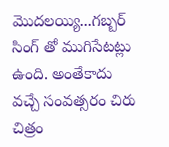మొదలయ్యి...గబ్బర్ సింగ్ తో ముగిసేటట్లు ఉంది. అంతేకాదు వచ్చే సంవత్సరం చిరు చిత్రం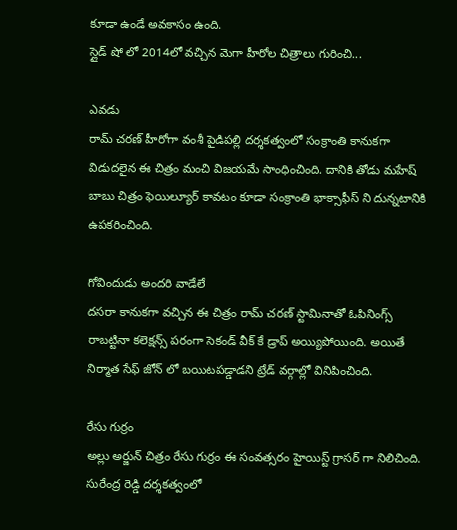కూడా ఉండే అవకాసం ఉంది.
స్లైడ్ షో లో 2014లో వచ్చిన మెగా హీరోల చిత్రాలు గురించి...

ఎవడు
రామ్ చరణ్ హీరోగా వంశీ పైడిపల్లి దర్శకత్వంలో సంక్రాంతి కానుకగా విడుదలైన ఈ చిత్రం మంచి విజయమే సాంధించింది. దానికి తోడు మహేష్ బాబు చిత్రం ఫెయిల్యూర్ కావటం కూడా సంక్రాంతి భాక్సాఫీస్ ని దున్నటానికి ఉపకరించింది.

గోవిందుడు అందరి వాడేలే
దసరా కానుకగా వచ్చిన ఈ చిత్రం రామ్ చరణ్ స్టామినాతో ఓపినింగ్స్ రాబట్టినా కలెక్షన్స్ పరంగా సెకండ్ వీక్ కే డ్రాప్ అయ్యిపోయింది. అయితే నిర్మాత సేఫ్ జోన్ లో బయిటపడ్డాడని ట్రేడ్ వర్గాల్లో వినిపించింది.

రేసు గుర్రం
అల్లు అర్జున్ చిత్రం రేసు గుర్రం ఈ సంవత్సరం హైయిస్ట్ గ్రాసర్ గా నిలిచింది. సురేంద్ర రెడ్డి దర్శకత్వంలో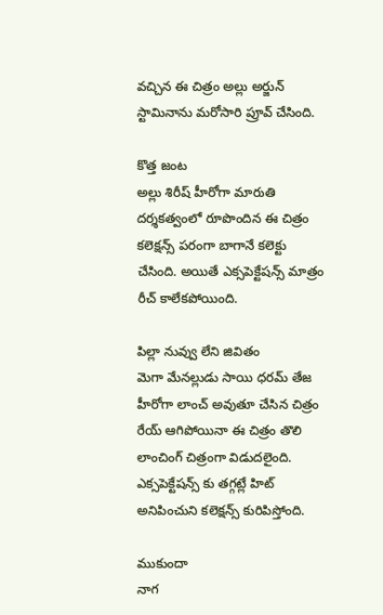వచ్చిన ఈ చిత్రం అల్లు అర్జున్ స్టామినాను మరోసారి ప్రూవ్ చేసింది.

కొత్త జంట
అల్లు శిరీష్ హీరోగా మారుతి దర్శకత్వంలో రూపొందిన ఈ చిత్రం కలెక్షన్స్ పరంగా బాగానే కలెక్టు చేసింది. అయితే ఎక్సపెక్టేషన్స్ మాత్రం రీచ్ కాలేకపోయింది.

పిల్లా నువ్వు లేని జివితం
మెగా మేనల్లుడు సాయి ధరమ్ తేజ హీరోగా లాంచ్ అవుతూ చేసిన చిత్రం రేయ్ ఆగిపోయినా ఈ చిత్రం తొలి లాంచింగ్ చిత్రంగా విడుదలైంది. ఎక్సపెక్టేషన్స్ కు తగ్గట్లే హిట్ అనిపించుని కలెక్షన్స్ కురిపిస్తోంది.

ముకుందా
నాగ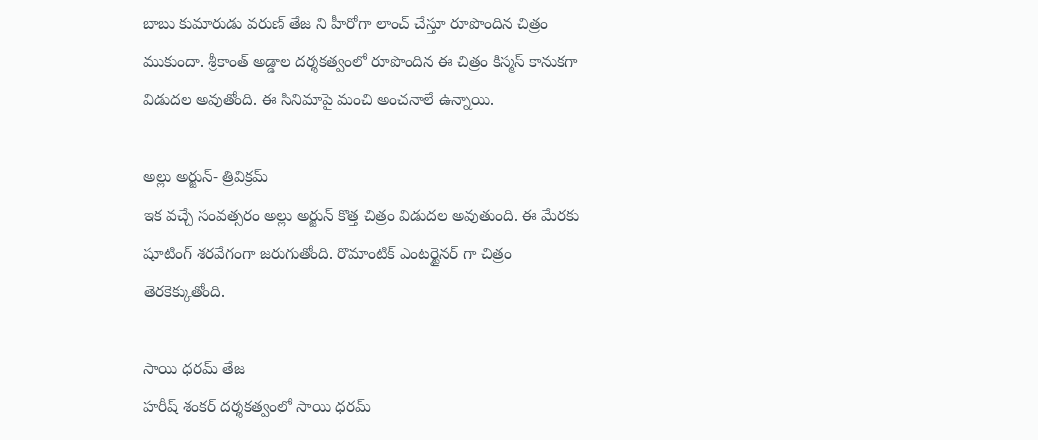బాబు కుమారుడు వరుణ్ తేజ ని హీరోగా లాంచ్ చేస్తూ రూపొందిన చిత్రం ముకుందా. శ్రీకాంత్ అడ్డాల దర్శకత్వంలో రూపొందిన ఈ చిత్రం కిస్మస్ కానుకగా విడుదల అవుతోంది. ఈ సినిమాపై మంచి అంచనాలే ఉన్నాయి.

అల్లు అర్జున్- త్రివిక్రమ్
ఇక వచ్చే సంవత్సరం అల్లు అర్జున్ కొత్త చిత్రం విడుదల అవుతుంది. ఈ మేరకు షూటింగ్ శరవేగంగా జరుగుతోంది. రొమాంటిక్ ఎంటర్టైనర్ గా చిత్రం తెరకెక్కుతోంది.

సాయి ధరమ్ తేజ
హరీష్ శంకర్ దర్శకత్వంలో సాయి ధరమ్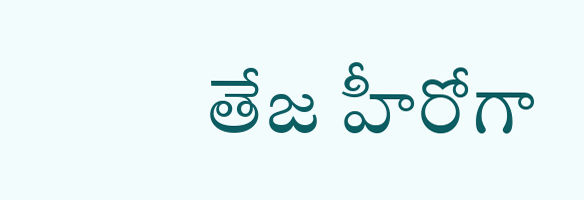తేజ హీరోగా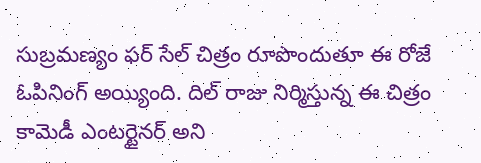సుబ్రమణ్యం ఫర్ సేల్ చిత్రం రూపొందుతూ ఈ రోజే ఓపినింగ్ అయ్యింది. దిల్ రాజు నిర్మిస్తున్న ఈ చిత్రం కామెడీ ఎంటర్టైనర్ అని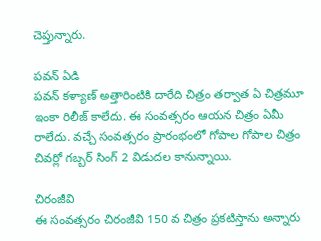చెప్తున్నారు.

పవన్ ఏడి
పవన్ కళ్యాణ్ అత్తారింటికి దారేది చిత్రం తర్వాత ఏ చిత్రమూ ఇంకా రిలీజ్ కాలేదు. ఈ సంవత్సరం ఆయన చిత్రం ఏమీ రాలేదు. వచ్చే సంవత్సరం ప్రారంభంలో గోపాల గోపాల చిత్రం చివర్లో గబ్బర్ సింగ్ 2 విడుదల కానున్నాయి.

చిరంజీవి
ఈ సంవత్సరం చిరంజీవి 150 వ చిత్రం ప్రకటిస్తాను అన్నారు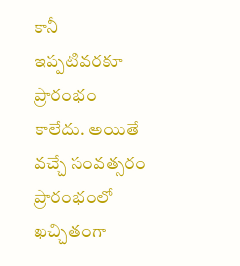కానీ ఇప్పటివరకూ ప్రారంభం కాలేదు. అయితే వచ్చే సంవత్సరం ప్రారంభంలో ఖచ్చితంగా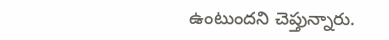ఉంటుందని చెప్తున్నారు.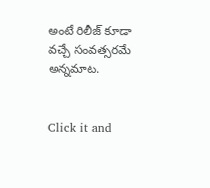అంటే రిలీజ్ కూడా వచ్చే సంవత్సరమే అన్నమాట.


Click it and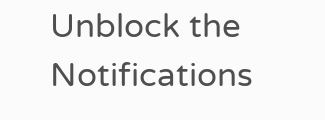Unblock the Notifications